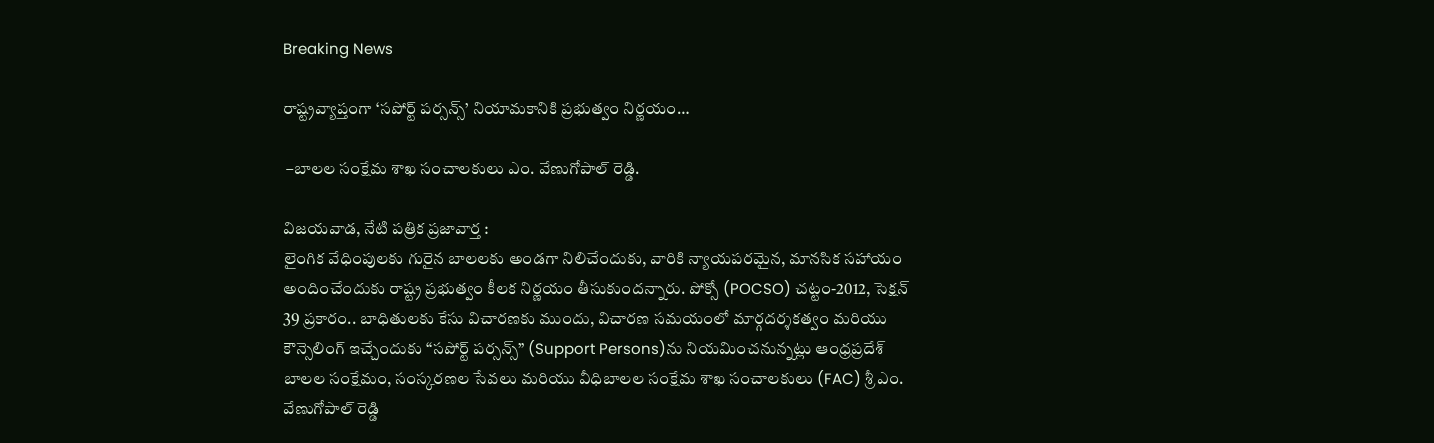Breaking News

రాష్ట్రవ్యాప్తంగా ‘సపోర్ట్ పర్సన్స్’ నియామకానికి ప్రభుత్వం నిర్ణయం…

 –బాలల సంక్షేమ శాఖ సంచాలకులు ఎం. వేణుగోపాల్ రెడ్డి.

విజ‌య‌వాడ, నేటి పత్రిక ప్రజావార్త :
లైంగిక వేధింపులకు గురైన బాలలకు అండగా నిలిచేందుకు, వారికి న్యాయపరమైన, మానసిక సహాయం అందించేందుకు రాష్ట్ర ప్రభుత్వం కీలక నిర్ణయం తీసుకుందన్నారు. పోక్సో (POCSO) చట్టం-2012, సెక్షన్ 39 ప్రకారం.. బాధితులకు కేసు విచారణకు ముందు, విచారణ సమయంలో మార్గదర్శకత్వం మరియు కౌన్సెలింగ్ ఇచ్చేందుకు “సపోర్ట్ పర్సన్స్” (Support Persons)ను నియమించనున్నట్లు ఆంధ్రప్రదేశ్ బాలల సంక్షేమం, సంస్కరణల సేవలు మరియు వీధిబాలల సంక్షేమ శాఖ సంచాలకులు (FAC) శ్రీ ఎం. వేణుగోపాల్ రెడ్డి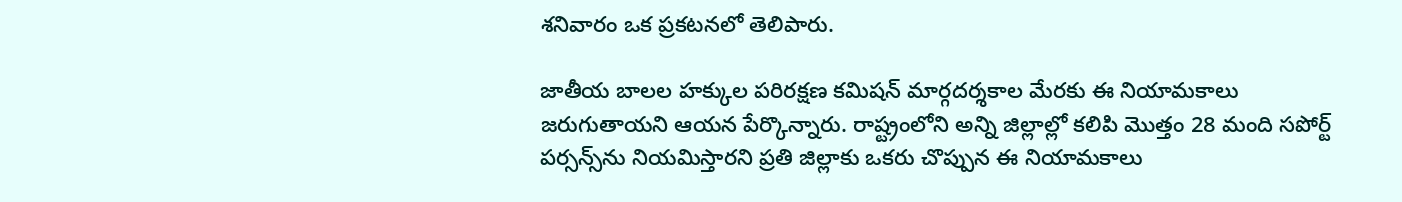శనివారం ఒక ప్రకటనలో తెలిపారు.

జాతీయ బాలల హక్కుల పరిరక్షణ కమిషన్ మార్గదర్శకాల మేరకు ఈ నియామకాలు జరుగుతాయని ఆయన పేర్కొన్నారు. రాష్ట్రంలోని అన్ని జిల్లాల్లో కలిపి మొత్తం 28 మంది సపోర్ట్ పర్సన్స్‌ను నియమిస్తారని ప్రతి జిల్లాకు ఒకరు చొప్పున ఈ నియామకాలు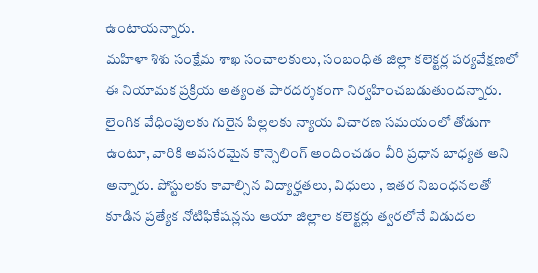ఉంటాయన్నారు.
మహిళా శిశు సంక్షేమ శాఖ సంచాలకులు, సంబంధిత జిల్లా కలెక్టర్ల పర్యవేక్షణలో ఈ నియామక ప్రక్రియ అత్యంత పారదర్శకంగా నిర్వహించబడుతుందన్నారు.
లైంగిక వేధింపులకు గురైన పిల్లలకు న్యాయ విచారణ సమయంలో తోడుగా ఉంటూ, వారికి అవసరమైన కౌన్సెలింగ్ అందించడం వీరి ప్రధాన బాధ్యత అని అన్నారు. పోస్టులకు కావాల్సిన విద్యార్హతలు, విధులు , ఇతర నిబంధనలతో కూడిన ప్రత్యేక నోటిఫికేషన్లను ఆయా జిల్లాల కలెక్టర్లు త్వరలోనే విడుదల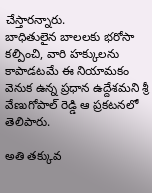చేస్తారన్నారు.
బాధితులైన బాలలకు భరోసా కల్పించి, వారి హక్కులను కాపాడటమే ఈ నియామకం వెనుక ఉన్న ప్రధాన ఉద్దేశమని శ్రీ వేణుగోపాల్ రెడ్డి ఆ ప్రకటనలో తెలిపారు.

అతి తక్కువ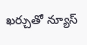ఖర్చుతో న్యూస్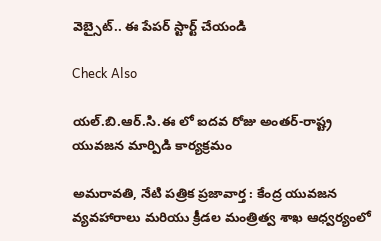వెబ్సైట్.. ఈ పేపర్ స్టార్ట్ చేయండి

Check Also

యల్.బి.ఆర్.సి.ఈ లో ఐదవ రోజు అంతర్-రాష్ట్ర యువజన మార్పిడి కార్యక్రమం

అమరావతి, నేటి పత్రిక ప్రజావార్త : కేంద్ర యువజన వ్యవహారాలు మరియు క్రీడల మంత్రిత్వ శాఖ ఆధ్వర్యంలో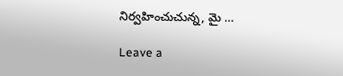నిర్వహించుచున్న, మై …

Leave a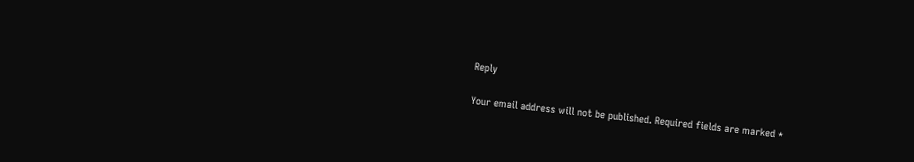Reply

Your email address will not be published. Required fields are marked *